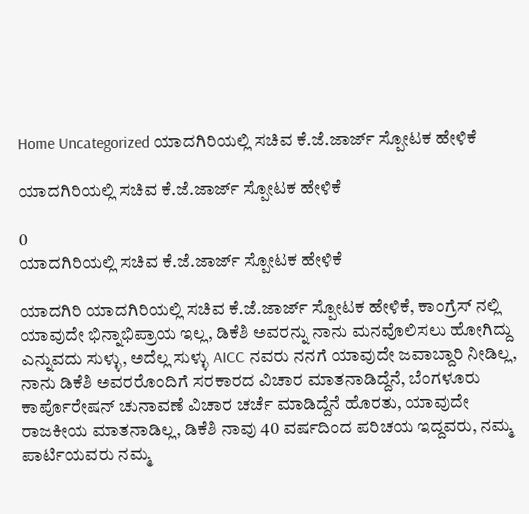Home Uncategorized ಯಾದಗಿರಿಯಲ್ಲಿ ಸಚಿವ ಕೆ.ಜೆ.ಜಾರ್ಜ್ ಸ್ಪೋಟಕ ಹೇಳಿಕೆ

ಯಾದಗಿರಿಯಲ್ಲಿ ಸಚಿವ ಕೆ.ಜೆ.ಜಾರ್ಜ್ ಸ್ಪೋಟಕ ಹೇಳಿಕೆ

0
ಯಾದಗಿರಿಯಲ್ಲಿ ಸಚಿವ ಕೆ.ಜೆ.ಜಾರ್ಜ್ ಸ್ಪೋಟಕ ಹೇಳಿಕೆ

ಯಾದಗಿರಿ ಯಾದಗಿರಿಯಲ್ಲಿ ಸಚಿವ ಕೆ.ಜೆ.ಜಾರ್ಜ್ ಸ್ಪೋಟಕ ಹೇಳಿಕೆ, ಕಾಂಗ್ರೆಸ್ ನಲ್ಲಿ ಯಾವುದೇ ಭಿನ್ನಾಭಿಪ್ರಾಯ ಇಲ್ಲ, ಡಿಕೆಶಿ ಅವರನ್ನು ನಾನು ಮನವೊಲಿಸಲು ಹೋಗಿದ್ದು ಎನ್ನುವದು ಸುಳ್ಳು, ಅದೆಲ್ಲ ಸುಳ್ಳು AICC ನವರು ನನಗೆ ಯಾವುದೇ ಜವಾಬ್ದಾರಿ ನೀಡಿಲ್ಲ, ನಾನು ಡಿಕೆಶಿ ಅವರರೊಂದಿಗೆ ಸರಕಾರದ ವಿಚಾರ ಮಾತನಾಡಿದ್ದೆನೆ, ಬೆಂಗಳೂರು ಕಾರ್ಪೊರೇಷನ್ ಚುನಾವಣೆ ವಿಚಾರ ಚರ್ಚೆ ಮಾಡಿದ್ದೆನೆ ಹೊರತು, ಯಾವುದೇ ರಾಜಕೀಯ ಮಾತನಾಡಿಲ್ಲ, ಡಿಕೆಶಿ ನಾವು 40 ವರ್ಷದಿಂದ ಪರಿಚಯ ಇದ್ದವರು, ನಮ್ಮ ಪಾರ್ಟಿಯವರು ನಮ್ಮ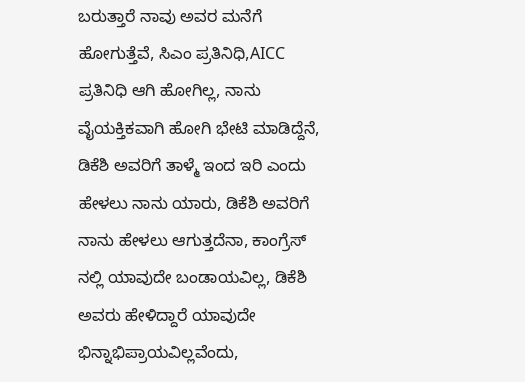ಬರುತ್ತಾರೆ ನಾವು ಅವರ ಮನೆಗೆ ಹೋಗುತ್ತೆವೆ, ಸಿಎಂ ಪ್ರತಿನಿಧಿ,AICC ಪ್ರತಿನಿಧಿ ಆಗಿ ಹೋಗಿಲ್ಲ, ನಾನು ವೈಯಕ್ತಿಕವಾಗಿ ಹೋಗಿ ಭೇಟಿ ಮಾಡಿದ್ದೆನೆ, ಡಿಕೆಶಿ ಅವರಿಗೆ ತಾಳ್ಮೆ ಇಂದ ಇರಿ ಎಂದು ಹೇಳಲು ನಾನು ಯಾರು, ಡಿಕೆಶಿ ಅವರಿಗೆ ನಾನು ಹೇಳಲು ಆಗುತ್ತದೆನಾ, ಕಾಂಗ್ರೆಸ್ ನಲ್ಲಿ ಯಾವುದೇ ಬಂಡಾಯವಿಲ್ಲ, ಡಿಕೆಶಿ ಅವರು ಹೇಳಿದ್ದಾರೆ ಯಾವುದೇ ಭಿನ್ನಾಭಿಪ್ರಾಯವಿಲ್ಲವೆಂದು,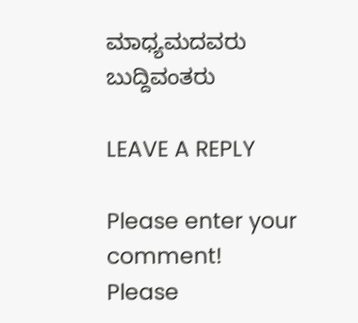ಮಾಧ್ಯಮದವರು ಬುದ್ದಿವಂತರು

LEAVE A REPLY

Please enter your comment!
Please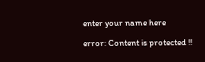enter your name here

error: Content is protected !!